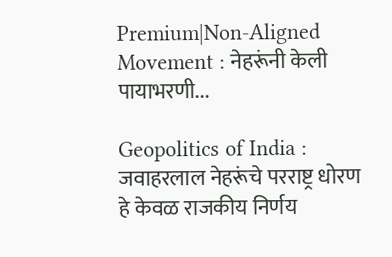Premium|Non-Aligned Movement : नेहरूंनी केली पायाभरणी...

Geopolitics of India : जवाहरलाल नेहरूंचे परराष्ट्र धोरण हे केवळ राजकीय निर्णय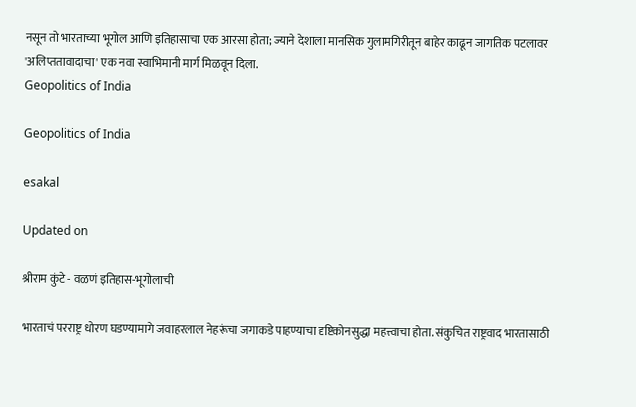नसून तो भारताच्या भूगोल आणि इतिहासाचा एक आरसा होता; ज्याने देशाला मानसिक गुलामगिरीतून बाहेर काढून जागतिक पटलावर 'अलिप्ततावादाचा' एक नवा स्वाभिमानी मार्ग मिळवून दिला.
Geopolitics of India

Geopolitics of India

esakal

Updated on

श्रीराम कुंटे - वळणं इतिहास-भूगोलाची

भारताचं परराष्ट्र धोरण घडण्यामागे जवाहरलाल नेहरूंचा जगाकडे पाहण्याचा दृष्टिकोनसुद्धा महत्त्वाचा होता. संकुचित राष्ट्रवाद भारतासाठी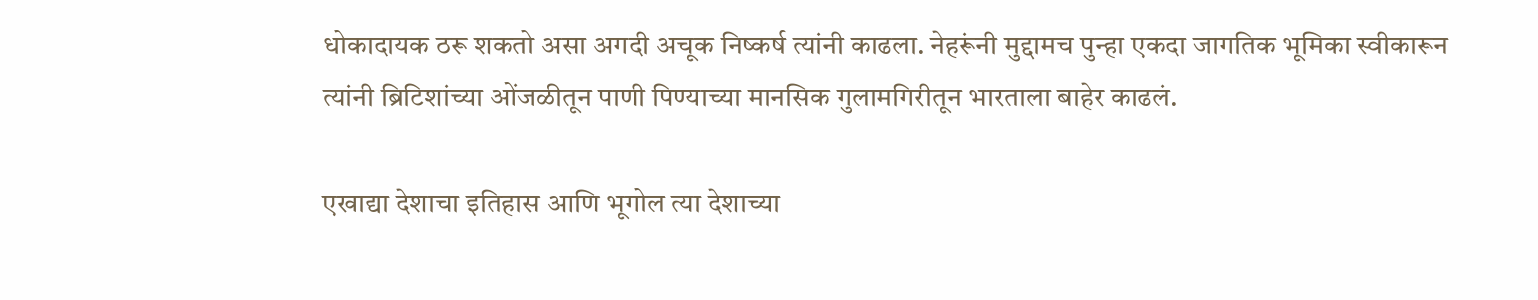धोकादायक ठरू शकतो असा अगदी अचूक निष्कर्ष त्यांनी काढला. नेहरूंनी मुद्दामच पुन्हा एकदा जागतिक भूमिका स्वीकारून त्यांनी ब्रिटिशांच्या ओंजळीतून पाणी पिण्याच्या मानसिक गुलामगिरीतून भारताला बाहेर काढलं.

एखाद्या देशाचा इतिहास आणि भूगोल त्या देशाच्या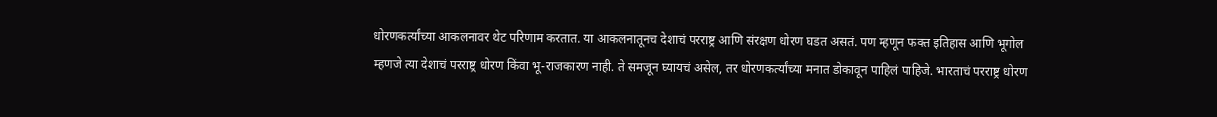धोरणकर्त्यांच्या आकलनावर थेट परिणाम करतात. या आकलनातूनच देशाचं परराष्ट्र आणि संरक्षण धोरण घडत असतं. पण म्हणून फक्त इतिहास आणि भूगोल म्हणजे त्या देशाचं परराष्ट्र धोरण किंवा भू-राजकारण नाही. ते समजून घ्यायचं असेल, तर धोरणकर्त्यांच्या मनात डोकावून पाहिलं पाहिजे. भारताचं परराष्ट्र धोरण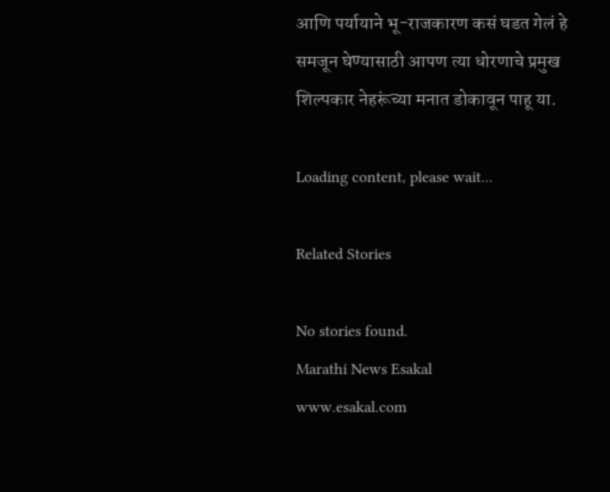आणि पर्यायाने भू-राजकारण कसं घडत गेलं हे समजून घेण्यासाठी आपण त्या धोरणाचे प्रमुख शिल्पकार नेहरूंच्या मनात डोकावून पाहू या.

Loading content, please wait...

Related Stories

No stories found.
Marathi News Esakal
www.esakal.com